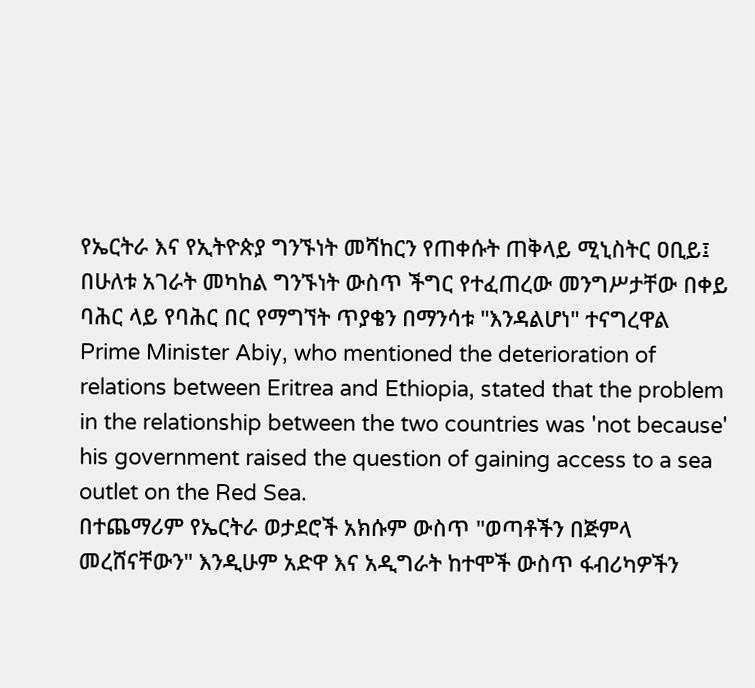የኤርትራ እና የኢትዮጵያ ግንኙነት መሻከርን የጠቀሱት ጠቅላይ ሚኒስትር ዐቢይ፤ በሁለቱ አገራት መካከል ግንኙነት ውስጥ ችግር የተፈጠረው መንግሥታቸው በቀይ ባሕር ላይ የባሕር በር የማግኘት ጥያቄን በማንሳቱ "እንዳልሆነ" ተናግረዋል
Prime Minister Abiy, who mentioned the deterioration of relations between Eritrea and Ethiopia, stated that the problem in the relationship between the two countries was 'not because' his government raised the question of gaining access to a sea outlet on the Red Sea.
በተጨማሪም የኤርትራ ወታደሮች አክሱም ውስጥ "ወጣቶችን በጅምላ መረሸናቸውን" እንዲሁም አድዋ እና አዲግራት ከተሞች ውስጥ ፋብሪካዎችን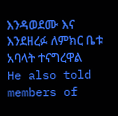እንዳወደሙ እና እንደዘረፉ ለምክር ቤቱ አባላት ተናግረዋል
He also told members of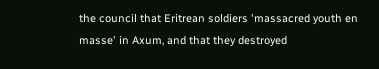the council that Eritrean soldiers 'massacred youth en masse' in Axum, and that they destroyed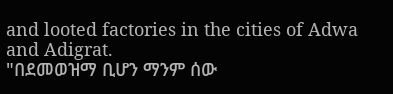and looted factories in the cities of Adwa and Adigrat.
"በደመወዝማ ቢሆን ማንም ሰው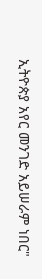ኢትዮጵያ አየር መንገድ አይሠራም ነበር"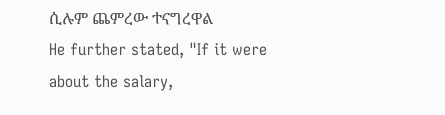ሲሉም ጨምረው ተናግረዋል
He further stated, "If it were about the salary,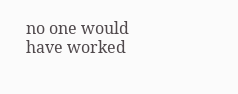no one would have worked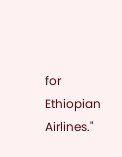for Ethiopian Airlines."